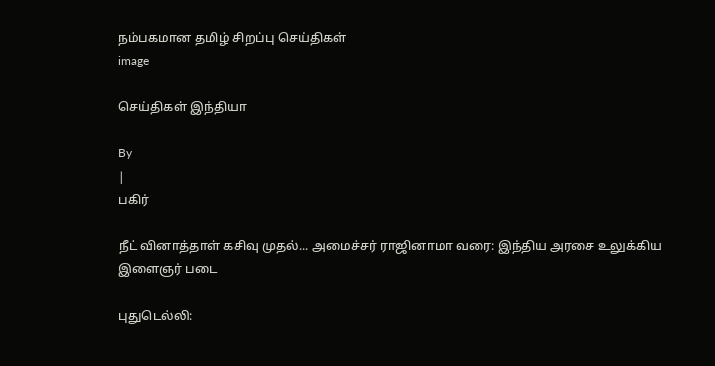நம்பகமான தமிழ் சிறப்பு செய்திகள்
image

செய்திகள் இந்தியா

By
|
பகிர்

நீட் வினாத்தாள் கசிவு முதல்... அமைச்சர் ராஜினாமா வரை: இந்திய அரசை உலுக்கிய இளைஞர் படை

புதுடெல்லி: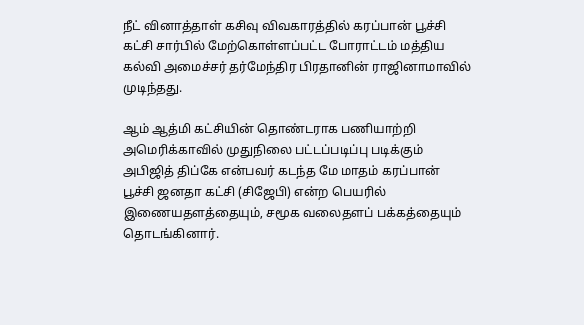நீட் வினாத்தாள் கசிவு விவகாரத்தில் கரப்பான் பூச்சி கட்சி சார்பில் மேற்கொள்ளப்பட்ட போராட்டம் மத்திய கல்வி அமைச்சர் தர்மேந்திர பிரதானின் ராஜினாமாவில் முடிந்தது.

ஆம் ஆத்மி கட்சியின் தொண்டராக பணியாற்றி அமெரிக்காவில் முதுநிலை பட்டப்படிப்பு படிக்கும் அபிஜித் திப்கே என்பவர் கடந்த மே மாதம் கரப்பான் பூச்சி ஜனதா கட்சி (சிஜேபி) என்ற பெயரில் இணையதளத்தையும், சமூக வலைதளப் பக்கத்தையும் தொடங்கினார்.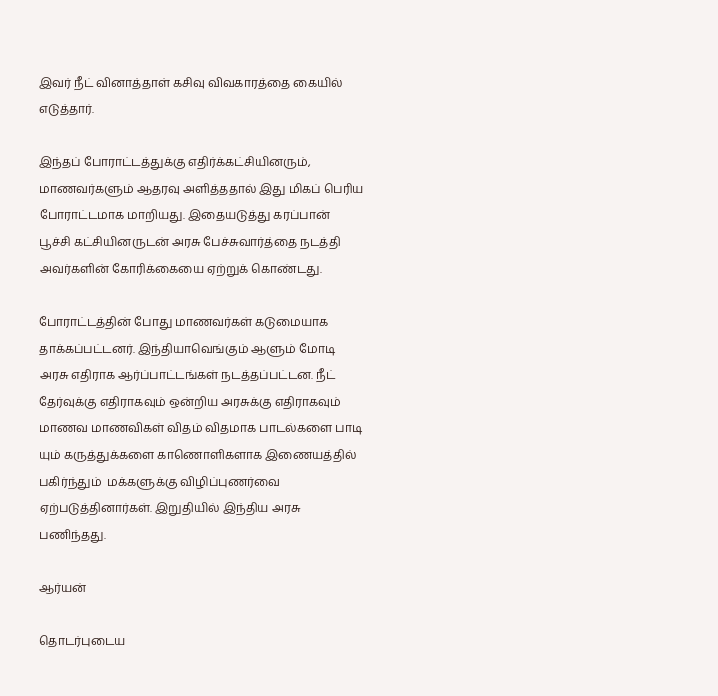இவர் நீட் வினாத்தாள் கசிவு விவகாரத்தை கையில் எடுத்தார்.

இந்தப் போராட்டத்துக்கு எதிர்க்கட்சியினரும், மாணவர்களும் ஆதரவு அளித்ததால் இது மிகப் பெரிய போராட்டமாக மாறியது. இதையடுத்து கரப்பான் பூச்சி கட்சியினருடன் அரசு பேச்சுவார்த்தை நடத்தி அவர்களின் கோரிக்கையை ஏற்றுக் கொண்டது.

போராட்டத்தின் போது மாணவர்கள் கடுமையாக தாக்கப்பட்டனர். இந்தியாவெங்கும் ஆளும் மோடி அரசு எதிராக ஆர்ப்பாட்டங்கள் நடத்தப்பட்டன. நீட் தேர்வுக்கு எதிராகவும் ஒன்றிய அரசுக்கு எதிராகவும் மாணவ மாணவிகள் விதம் விதமாக பாடல்களை பாடி யும் கருத்துக்களை காணொளிகளாக இணையத்தில் பகிர்ந்தும்  மக்களுக்கு விழிப்புணர்வை ஏற்படுத்தினார்கள். இறுதியில் இந்திய அரசு பணிந்தது.

ஆர்யன்

தொடர்புடைய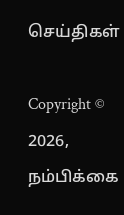செய்திகள்

Copyright © 2026, நம்பிக்கை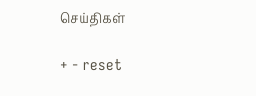செய்திகள்

+ - reset